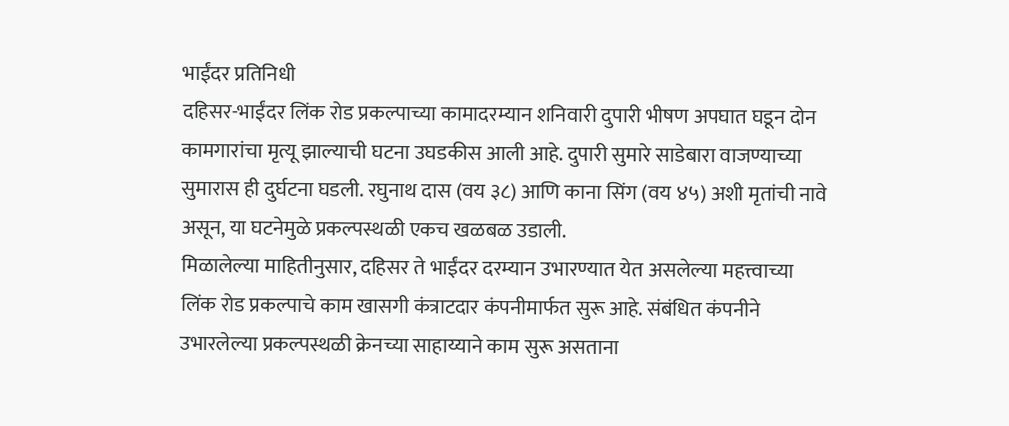भाईंदर प्रतिनिधी
दहिसर-भाईंदर लिंक रोड प्रकल्पाच्या कामादरम्यान शनिवारी दुपारी भीषण अपघात घडून दोन कामगारांचा मृत्यू झाल्याची घटना उघडकीस आली आहे. दुपारी सुमारे साडेबारा वाजण्याच्या सुमारास ही दुर्घटना घडली. रघुनाथ दास (वय ३८) आणि काना सिंग (वय ४५) अशी मृतांची नावे असून, या घटनेमुळे प्रकल्पस्थळी एकच खळबळ उडाली.
मिळालेल्या माहितीनुसार, दहिसर ते भाईंदर दरम्यान उभारण्यात येत असलेल्या महत्त्वाच्या लिंक रोड प्रकल्पाचे काम खासगी कंत्राटदार कंपनीमार्फत सुरू आहे. संबंधित कंपनीने उभारलेल्या प्रकल्पस्थळी क्रेनच्या साहाय्याने काम सुरू असताना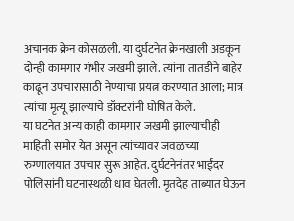अचानक क्रेन कोसळली. या दुर्घटनेत क्रेनखाली अडकून दोन्ही कामगार गंभीर जखमी झाले. त्यांना तातडीने बाहेर काढून उपचारासाठी नेण्याचा प्रयत्न करण्यात आला; मात्र त्यांचा मृत्यू झाल्याचे डॉक्टरांनी घोषित केले.
या घटनेत अन्य काही कामगार जखमी झाल्याचीही माहिती समोर येत असून त्यांच्यावर जवळच्या रुग्णालयात उपचार सुरू आहेत. दुर्घटनेनंतर भाईंदर पोलिसांनी घटनास्थळी धाव घेतली. मृतदेह ताब्यात घेऊन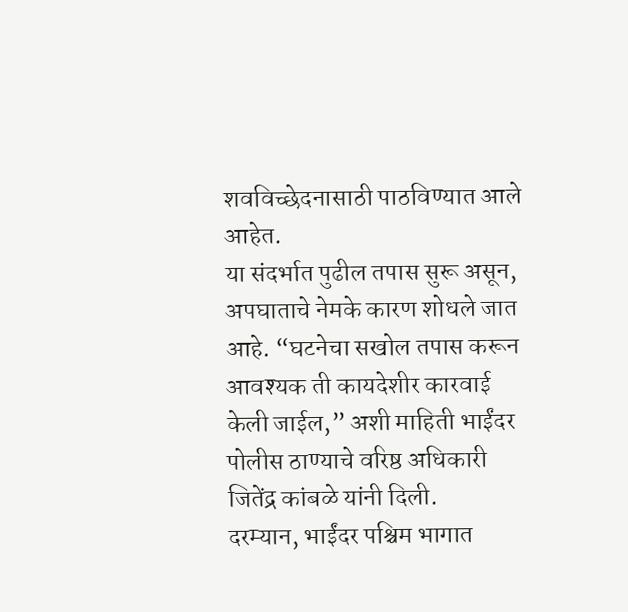शवविच्छेदनासाठी पाठविण्यात आले आहेत.
या संदर्भात पुढील तपास सुरू असून, अपघाताचे नेमके कारण शोधले जात आहे. “घटनेचा सखोल तपास करून आवश्यक ती कायदेशीर कारवाई केली जाईल,” अशी माहिती भाईंदर पोलीस ठाण्याचे वरिष्ठ अधिकारी जितेंद्र कांबळे यांनी दिली.
दरम्यान, भाईंदर पश्चिम भागात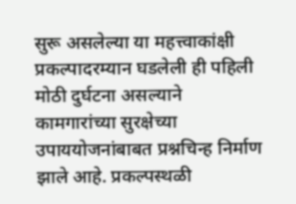सुरू असलेल्या या महत्त्वाकांक्षी प्रकल्पादरम्यान घडलेली ही पहिली मोठी दुर्घटना असल्याने कामगारांच्या सुरक्षेच्या उपाययोजनांबाबत प्रश्नचिन्ह निर्माण झाले आहे. प्रकल्पस्थळी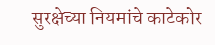सुरक्षेच्या नियमांचे काटेकोर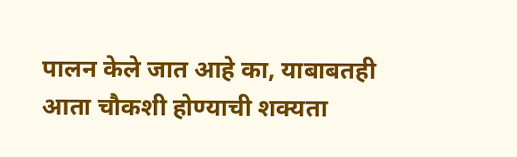पालन केले जात आहे का, याबाबतही आता चौकशी होण्याची शक्यता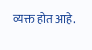व्यक्त होत आहे.